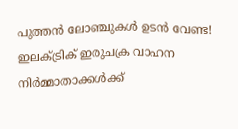പുത്തൻ ലോഞ്ചുകൾ ഉടൻ വേണ്ട! ഇലക്ട്രിക് ഇരുചക്ര വാഹന നിർമ്മാതാക്കൾക്ക്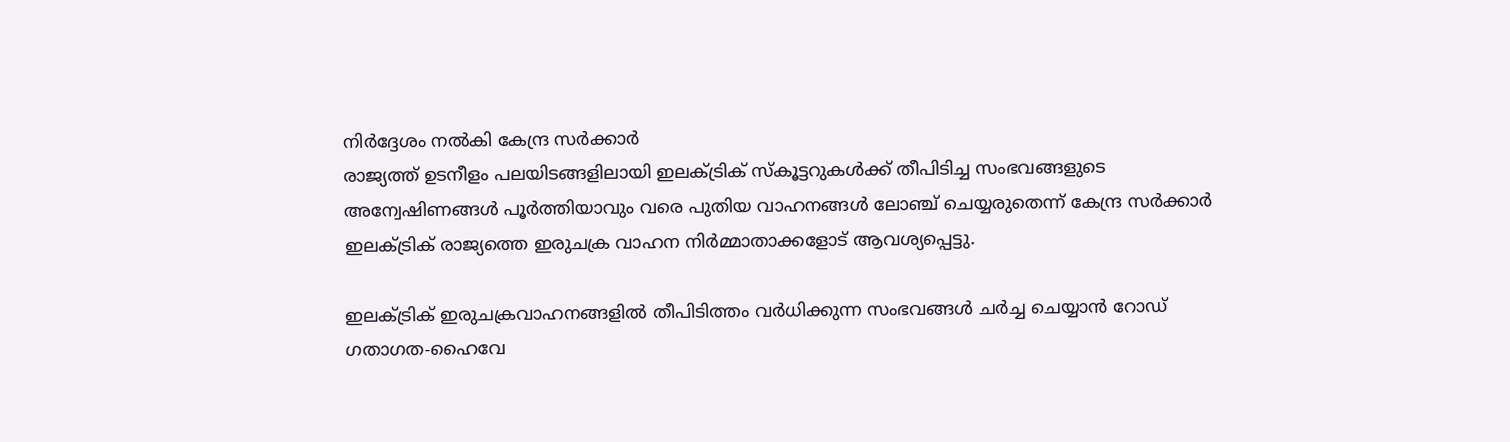നിർദ്ദേശം നൽകി കേന്ദ്ര സർക്കാർ
രാജ്യത്ത് ഉടനീളം പലയിടങ്ങളിലായി ഇലക്ട്രിക് സ്കൂട്ടറുകൾക്ക് തീപിടിച്ച സംഭവങ്ങളുടെ അന്വേഷിണങ്ങൾ പൂർത്തിയാവും വരെ പുതിയ വാഹനങ്ങൾ ലോഞ്ച് ചെയ്യരുതെന്ന് കേന്ദ്ര സർക്കാർ ഇലക്ട്രിക് രാജ്യത്തെ ഇരുചക്ര വാഹന നിർമ്മാതാക്കളോട് ആവശ്യപ്പെട്ടു.

ഇലക്ട്രിക് ഇരുചക്രവാഹനങ്ങളിൽ തീപിടിത്തം വർധിക്കുന്ന സംഭവങ്ങൾ ചർച്ച ചെയ്യാൻ റോഡ് ഗതാഗത-ഹൈവേ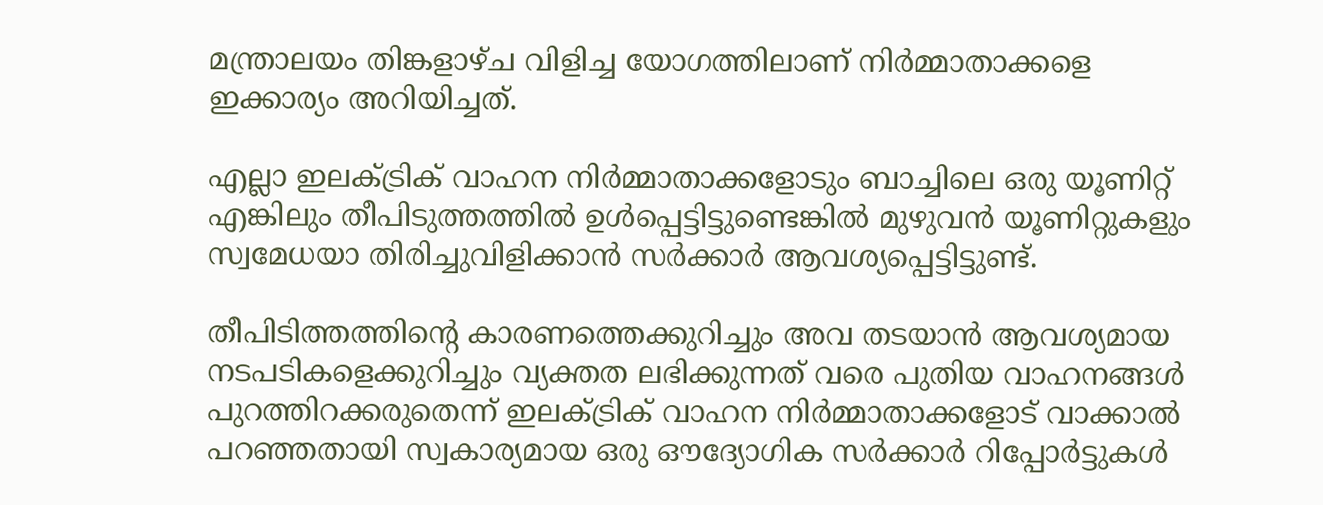മന്ത്രാലയം തിങ്കളാഴ്ച വിളിച്ച യോഗത്തിലാണ് നിർമ്മാതാക്കളെ ഇക്കാര്യം അറിയിച്ചത്.

എല്ലാ ഇലക്ട്രിക് വാഹന നിർമ്മാതാക്കളോടും ബാച്ചിലെ ഒരു യൂണിറ്റ് എങ്കിലും തീപിടുത്തത്തിൽ ഉൾപ്പെട്ടിട്ടുണ്ടെങ്കിൽ മുഴുവൻ യൂണിറ്റുകളും സ്വമേധയാ തിരിച്ചുവിളിക്കാൻ സർക്കാർ ആവശ്യപ്പെട്ടിട്ടുണ്ട്.

തീപിടിത്തത്തിന്റെ കാരണത്തെക്കുറിച്ചും അവ തടയാൻ ആവശ്യമായ നടപടികളെക്കുറിച്ചും വ്യക്തത ലഭിക്കുന്നത് വരെ പുതിയ വാഹനങ്ങൾ പുറത്തിറക്കരുതെന്ന് ഇലക്ട്രിക് വാഹന നിർമ്മാതാക്കളോട് വാക്കാൽ പറഞ്ഞതായി സ്വകാര്യമായ ഒരു ഔദ്യോഗിക സർക്കാർ റിപ്പോർട്ടുകൾ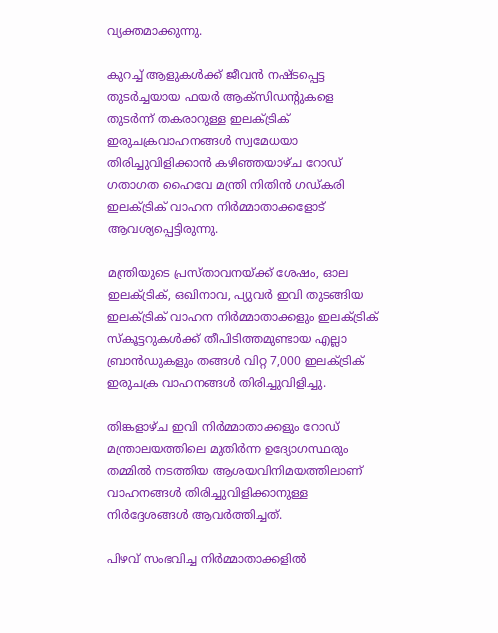വ്യക്തമാക്കുന്നു.

കുറച്ച് ആളുകൾക്ക് ജീവൻ നഷ്ടപ്പെട്ട തുടർച്ചയായ ഫയർ ആക്സിഡന്റുകളെ തുടർന്ന് തകരാറുള്ള ഇലക്ട്രിക് ഇരുചക്രവാഹനങ്ങൾ സ്വമേധയാ തിരിച്ചുവിളിക്കാൻ കഴിഞ്ഞയാഴ്ച റോഡ് ഗതാഗത ഹൈവേ മന്ത്രി നിതിൻ ഗഡ്കരി ഇലക്ട്രിക് വാഹന നിർമ്മാതാക്കളോട് ആവശ്യപ്പെട്ടിരുന്നു.

മന്ത്രിയുടെ പ്രസ്താവനയ്ക്ക് ശേഷം, ഓല ഇലക്ട്രിക്, ഒഖിനാവ, പ്യുവർ ഇവി തുടങ്ങിയ ഇലക്ട്രിക് വാഹന നിർമ്മാതാക്കളും ഇലക്ട്രിക് സ്കൂട്ടറുകൾക്ക് തീപിടിത്തമുണ്ടായ എല്ലാ ബ്രാൻഡുകളും തങ്ങൾ വിറ്റ 7,000 ഇലക്ട്രിക് ഇരുചക്ര വാഹനങ്ങൾ തിരിച്ചുവിളിച്ചു.

തിങ്കളാഴ്ച ഇവി നിർമ്മാതാക്കളും റോഡ് മന്ത്രാലയത്തിലെ മുതിർന്ന ഉദ്യോഗസ്ഥരും തമ്മിൽ നടത്തിയ ആശയവിനിമയത്തിലാണ് വാഹനങ്ങൾ തിരിച്ചുവിളിക്കാനുള്ള നിർദ്ദേശങ്ങൾ ആവർത്തിച്ചത്.

പിഴവ് സംഭവിച്ച നിർമ്മാതാക്കളിൽ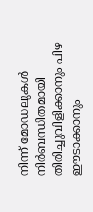നിന്ന് മോഡലുകൾ നിർബന്ധിതമായി തിരിച്ചുവിളിക്കാനും പിഴ ഈടാക്കാനും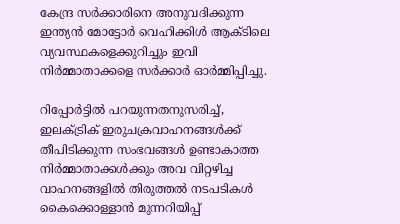കേന്ദ്ര സർക്കാരിനെ അനുവദിക്കുന്ന ഇന്ത്യൻ മോട്ടോർ വെഹിക്കിൾ ആക്ടിലെ വ്യവസ്ഥകളെക്കുറിച്ചും ഇവി നിർമ്മാതാക്കളെ സർക്കാർ ഓർമ്മിപ്പിച്ചു.

റിപ്പോർട്ടിൽ പറയുന്നതനുസരിച്ച്, ഇലക്ട്രിക് ഇരുചക്രവാഹനങ്ങൾക്ക് തീപിടിക്കുന്ന സംഭവങ്ങൾ ഉണ്ടാകാത്ത നിർമ്മാതാക്കൾക്കും അവ വിറ്റഴിച്ച വാഹനങ്ങളിൽ തിരുത്തൽ നടപടികൾ കൈക്കൊള്ളാൻ മുന്നറിയിപ്പ്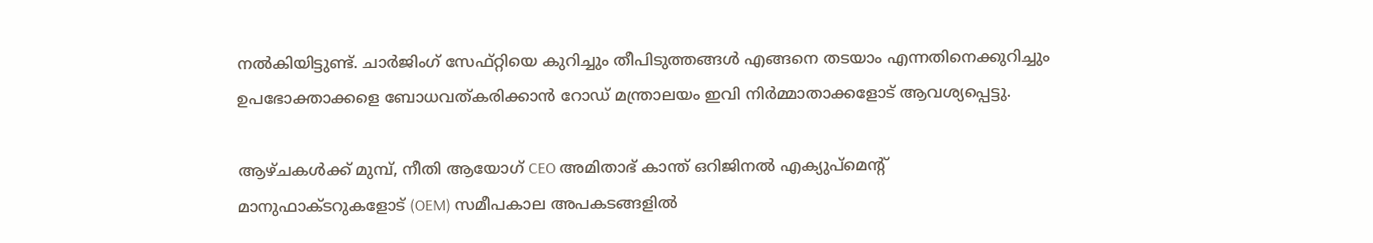നൽകിയിട്ടുണ്ട്. ചാർജിംഗ് സേഫ്റ്റിയെ കുറിച്ചും തീപിടുത്തങ്ങൾ എങ്ങനെ തടയാം എന്നതിനെക്കുറിച്ചും ഉപഭോക്താക്കളെ ബോധവത്കരിക്കാൻ റോഡ് മന്ത്രാലയം ഇവി നിർമ്മാതാക്കളോട് ആവശ്യപ്പെട്ടു.

ആഴ്ചകൾക്ക് മുമ്പ്, നീതി ആയോഗ് CEO അമിതാഭ് കാന്ത് ഒറിജിനൽ എക്യുപ്മെന്റ് മാനുഫാക്ടറുകളോട് (OEM) സമീപകാല അപകടങ്ങളിൽ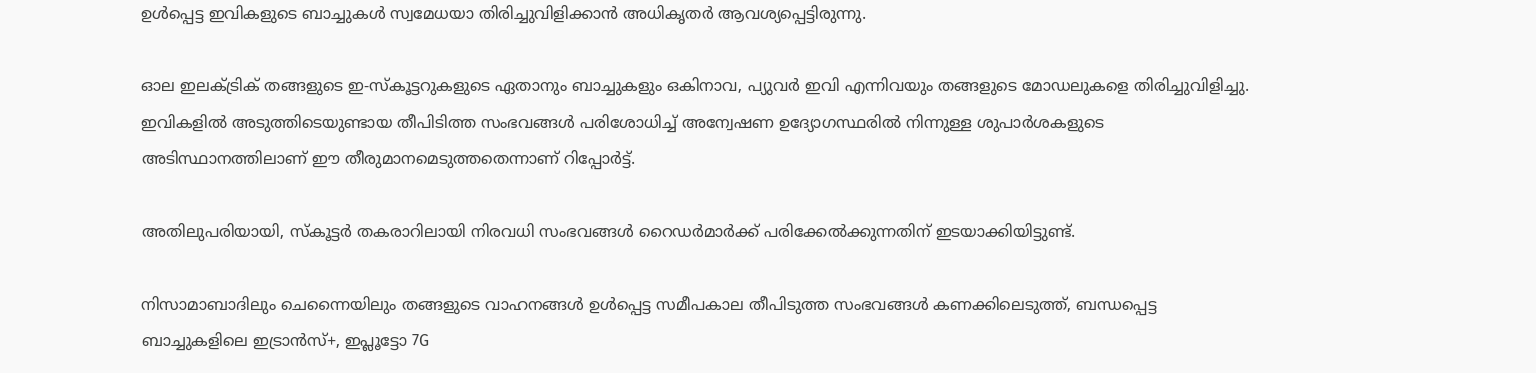ഉൾപ്പെട്ട ഇവികളുടെ ബാച്ചുകൾ സ്വമേധയാ തിരിച്ചുവിളിക്കാൻ അധികൃതർ ആവശ്യപ്പെട്ടിരുന്നു.

ഓല ഇലക്ട്രിക് തങ്ങളുടെ ഇ-സ്കൂട്ടറുകളുടെ ഏതാനും ബാച്ചുകളും ഒകിനാവ, പ്യുവർ ഇവി എന്നിവയും തങ്ങളുടെ മോഡലുകളെ തിരിച്ചുവിളിച്ചു. ഇവികളിൽ അടുത്തിടെയുണ്ടായ തീപിടിത്ത സംഭവങ്ങൾ പരിശോധിച്ച് അന്വേഷണ ഉദ്യോഗസ്ഥരിൽ നിന്നുള്ള ശുപാർശകളുടെ അടിസ്ഥാനത്തിലാണ് ഈ തീരുമാനമെടുത്തതെന്നാണ് റിപ്പോർട്ട്.

അതിലുപരിയായി, സ്കൂട്ടർ തകരാറിലായി നിരവധി സംഭവങ്ങൾ റൈഡർമാർക്ക് പരിക്കേൽക്കുന്നതിന് ഇടയാക്കിയിട്ടുണ്ട്.

നിസാമാബാദിലും ചെന്നൈയിലും തങ്ങളുടെ വാഹനങ്ങൾ ഉൾപ്പെട്ട സമീപകാല തീപിടുത്ത സംഭവങ്ങൾ കണക്കിലെടുത്ത്, ബന്ധപ്പെട്ട ബാച്ചുകളിലെ ഇട്രാൻസ്+, ഇപ്ലൂട്ടോ 7G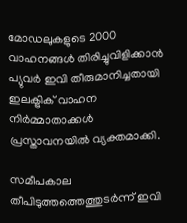മോഡലുകളുടെ 2000 വാഹനങ്ങൾ തിരിച്ചുവിളിക്കാൻ പ്യുവർ ഇവി തീരുമാനിച്ചതായി ഇലക്ട്രിക് വാഹന നിർമ്മാതാക്കൾ പ്രസ്താവനയിൽ വ്യക്തമാക്കി.

സമീപകാല തീപിടുത്തത്തെത്തുടർന്ന് ഇവി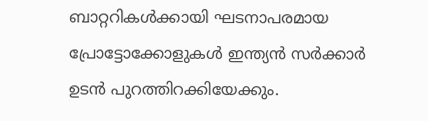ബാറ്ററികൾക്കായി ഘടനാപരമായ പ്രോട്ടോക്കോളുകൾ ഇന്ത്യൻ സർക്കാർ ഉടൻ പുറത്തിറക്കിയേക്കും.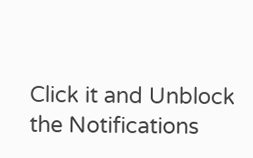Click it and Unblock the Notifications